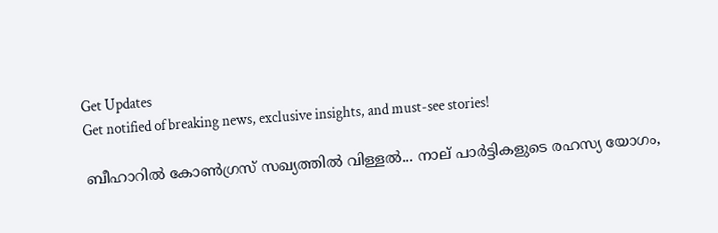Get Updates
Get notified of breaking news, exclusive insights, and must-see stories!

ബീഹാറില്‍ കോണ്‍ഗ്രസ് സഖ്യത്തില്‍ വിള്ളല്‍... നാല് പാര്‍ട്ടികളുടെ രഹസ്യ യോഗം,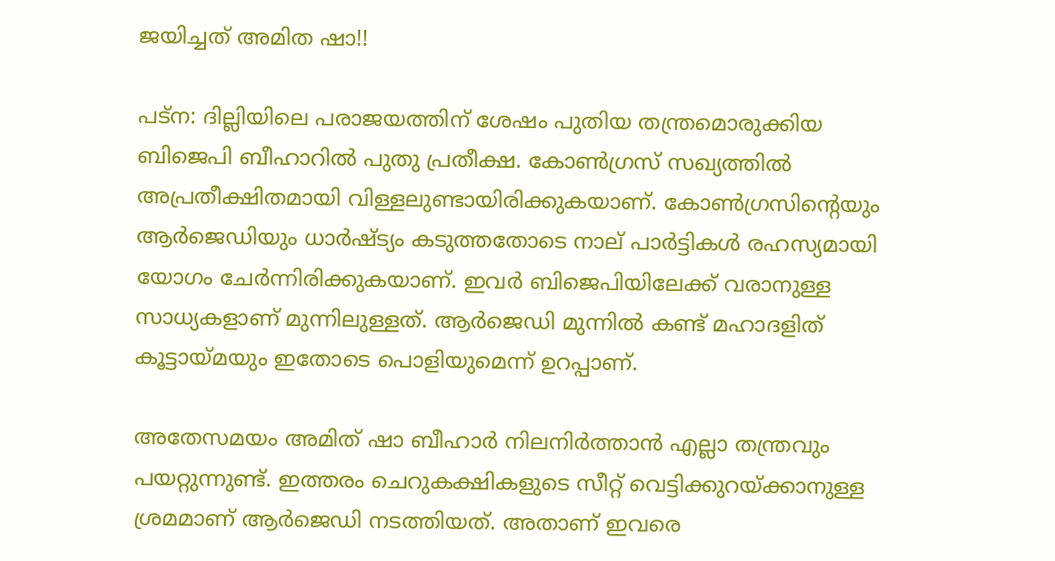ജയിച്ചത് അമിത ഷാ!!

പട്‌ന: ദില്ലിയിലെ പരാജയത്തിന് ശേഷം പുതിയ തന്ത്രമൊരുക്കിയ ബിജെപി ബീഹാറില്‍ പുതു പ്രതീക്ഷ. കോണ്‍ഗ്രസ് സഖ്യത്തില്‍ അപ്രതീക്ഷിതമായി വിള്ളലുണ്ടായിരിക്കുകയാണ്. കോണ്‍ഗ്രസിന്റെയും ആര്‍ജെഡിയും ധാര്‍ഷ്ട്യം കടുത്തതോടെ നാല് പാര്‍ട്ടികള്‍ രഹസ്യമായി യോഗം ചേര്‍ന്നിരിക്കുകയാണ്. ഇവര്‍ ബിജെപിയിലേക്ക് വരാനുള്ള സാധ്യകളാണ് മുന്നിലുള്ളത്. ആര്‍ജെഡി മുന്നില്‍ കണ്ട് മഹാദളിത് കൂട്ടായ്മയും ഇതോടെ പൊളിയുമെന്ന് ഉറപ്പാണ്.

അതേസമയം അമിത് ഷാ ബീഹാര്‍ നിലനിര്‍ത്താന്‍ എല്ലാ തന്ത്രവും പയറ്റുന്നുണ്ട്. ഇത്തരം ചെറുകക്ഷികളുടെ സീറ്റ് വെട്ടിക്കുറയ്ക്കാനുള്ള ശ്രമമാണ് ആര്‍ജെഡി നടത്തിയത്. അതാണ് ഇവരെ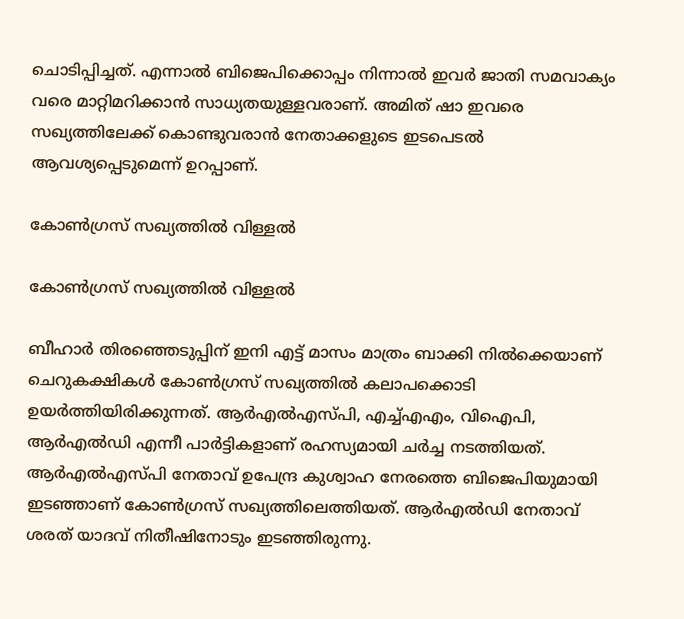ചൊടിപ്പിച്ചത്. എന്നാല്‍ ബിജെപിക്കൊപ്പം നിന്നാല്‍ ഇവര്‍ ജാതി സമവാക്യം വരെ മാറ്റിമറിക്കാന്‍ സാധ്യതയുള്ളവരാണ്. അമിത് ഷാ ഇവരെ സഖ്യത്തിലേക്ക് കൊണ്ടുവരാന്‍ നേതാക്കളുടെ ഇടപെടല്‍ ആവശ്യപ്പെടുമെന്ന് ഉറപ്പാണ്.

കോണ്‍ഗ്രസ് സഖ്യത്തില്‍ വിള്ളല്‍

കോണ്‍ഗ്രസ് സഖ്യത്തില്‍ വിള്ളല്‍

ബീഹാര്‍ തിരഞ്ഞെടുപ്പിന് ഇനി എട്ട് മാസം മാത്രം ബാക്കി നില്‍ക്കെയാണ് ചെറുകക്ഷികള്‍ കോണ്‍ഗ്രസ് സഖ്യത്തില്‍ കലാപക്കൊടി ഉയര്‍ത്തിയിരിക്കുന്നത്. ആര്‍എല്‍എസ്പി, എച്ച്എഎം, വിഐപി, ആര്‍എല്‍ഡി എന്നീ പാര്‍ട്ടികളാണ് രഹസ്യമായി ചര്‍ച്ച നടത്തിയത്. ആര്‍എല്‍എസ്പി നേതാവ് ഉപേന്ദ്ര കുശ്വാഹ നേരത്തെ ബിജെപിയുമായി ഇടഞ്ഞാണ് കോണ്‍ഗ്രസ് സഖ്യത്തിലെത്തിയത്. ആര്‍എല്‍ഡി നേതാവ് ശരത് യാദവ് നിതീഷിനോടും ഇടഞ്ഞിരുന്നു.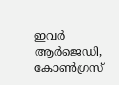ഇവര്‍ ആര്‍ജെഡി, കോണ്‍ഗ്രസ്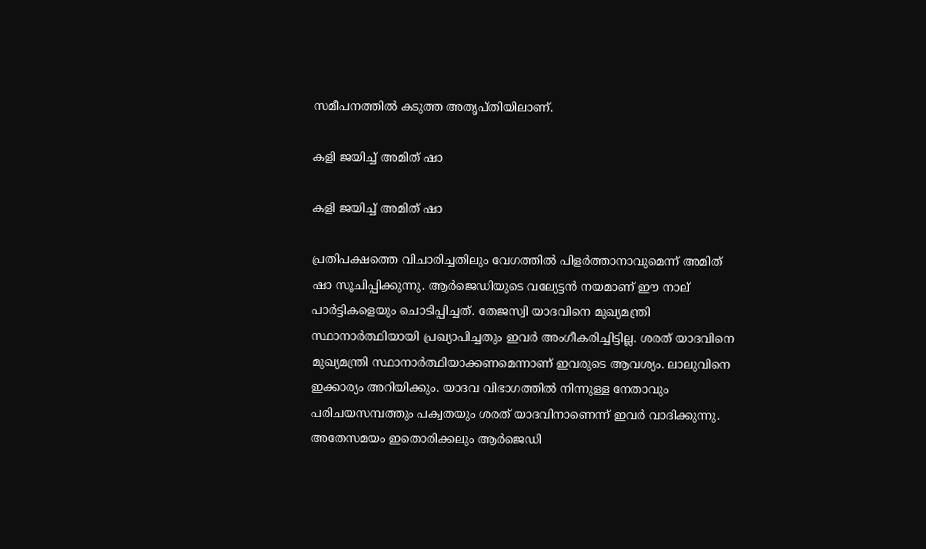സമീപനത്തില്‍ കടുത്ത അതൃപ്തിയിലാണ്.

കളി ജയിച്ച് അമിത് ഷാ

കളി ജയിച്ച് അമിത് ഷാ

പ്രതിപക്ഷത്തെ വിചാരിച്ചതിലും വേഗത്തില്‍ പിളര്‍ത്താനാവുമെന്ന് അമിത് ഷാ സൂചിപ്പിക്കുന്നു. ആര്‍ജെഡിയുടെ വല്യേട്ടന്‍ നയമാണ് ഈ നാല് പാര്‍ട്ടികളെയും ചൊടിപ്പിച്ചത്. തേജസ്വി യാദവിനെ മുഖ്യമന്ത്രി സ്ഥാനാര്‍ത്ഥിയായി പ്രഖ്യാപിച്ചതും ഇവര്‍ അംഗീകരിച്ചിട്ടില്ല. ശരത് യാദവിനെ മുഖ്യമന്ത്രി സ്ഥാനാര്‍ത്ഥിയാക്കണമെന്നാണ് ഇവരുടെ ആവശ്യം. ലാലുവിനെ ഇക്കാര്യം അറിയിക്കും. യാദവ വിഭാഗത്തില്‍ നിന്നുള്ള നേതാവും പരിചയസമ്പത്തും പക്വതയും ശരത് യാദവിനാണെന്ന് ഇവര്‍ വാദിക്കുന്നു. അതേസമയം ഇതൊരിക്കലും ആര്‍ജെഡി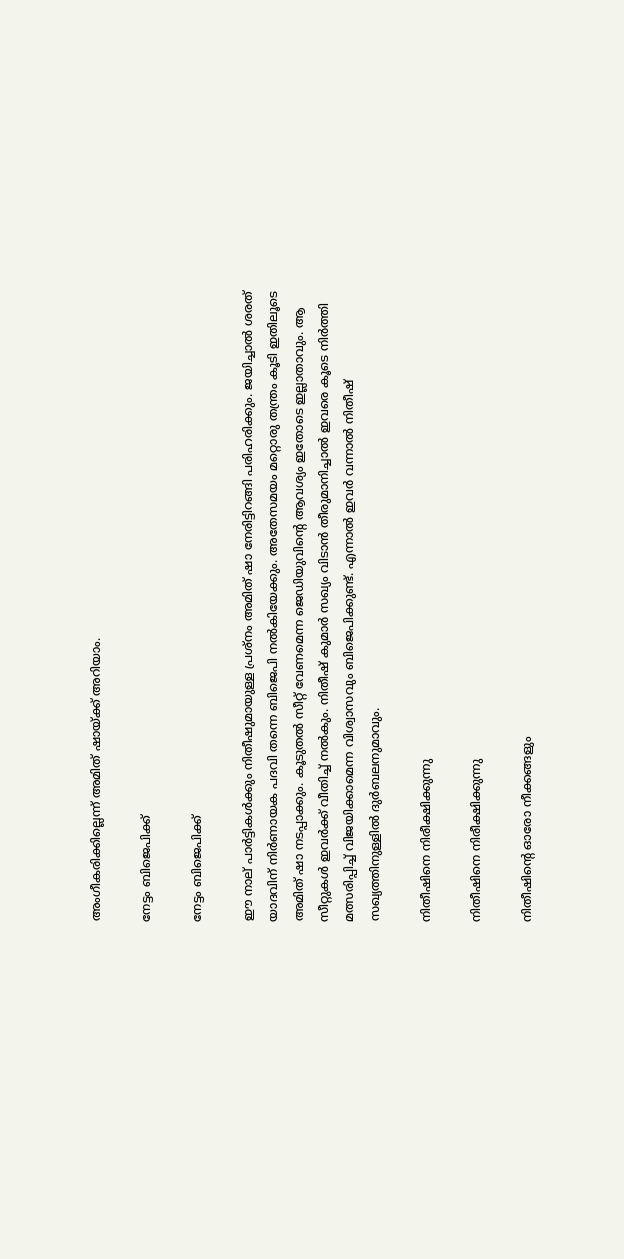അംഗീകരിക്കില്ലെന്ന് അമിത് ഷായ്ക്ക് അറിയാം.

നേട്ടം ബിജെപിക്ക്

നേട്ടം ബിജെപിക്ക്

ഈ നാല് പാര്‍ട്ടികള്‍ക്കും നിതീഷുമായുള്ള പ്രശ്‌നം അമിത് ഷാ നേരിട്ടിറങ്ങി പരിഹരിക്കും. ജയിച്ചാല്‍ ശരത് യാദവിന് നിര്‍ണായക പദവി തന്നെ ബിജെപി നല്‍കിയേക്കും. അതേസമയം മറ്റൊരു തന്ത്രം കൂടി ഇതിലൂടെ അമിത് ഷാ നടപ്പാക്കും. കൂടുതല്‍ സീറ്റ് വേണമെന്ന ജെഡിയുവിന്റെ ആവശ്യം ഇതോടെ ഇല്ലാതാവും. ആ സീറ്റുകള്‍ ഇവര്‍ക്ക് വീതിച്ച് നല്‍കും. നിതീഷ് കുമാര്‍ സഖ്യം വിടാന്‍ തീരുമാനിച്ചാല്‍ ഇവരെ കൂടെ നിര്‍ത്തി മത്സരിപ്പിച്ച് വിജയിക്കാമെന്ന വിശ്വാസവും ബിജെപിക്കുണ്ട്. എന്നാല്‍ ഇവര്‍ വന്നാല്‍ നിതീഷ് സഖ്യത്തിനുള്ളില്‍ ദുര്‍ബലനുമാവും.

നിതീഷിനെ നിരീക്ഷിക്കുന്നു

നിതീഷിനെ നിരീക്ഷിക്കുന്നു

നിതീഷിന്റെ ഓരോ നീക്കങ്ങളും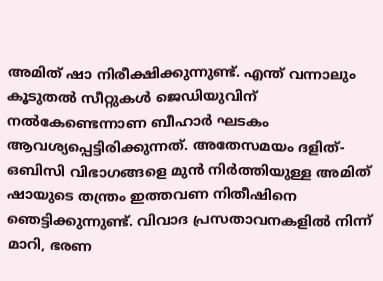അമിത് ഷാ നിരീക്ഷിക്കുന്നുണ്ട്. എന്ത് വന്നാലും കൂടുതല്‍ സീറ്റുകള്‍ ജെഡിയുവിന് നല്‍കേണ്ടെന്നാണ ബീഹാര്‍ ഘടകം ആവശ്യപ്പെട്ടിരിക്കുന്നത്. അതേസമയം ദളിത്-ഒബിസി വിഭാഗങ്ങളെ മുന്‍ നിര്‍ത്തിയുള്ള അമിത് ഷായുടെ തന്ത്രം ഇത്തവണ നിതീഷിനെ ഞെട്ടിക്കുന്നുണ്ട്. വിവാദ പ്രസതാവനകളില്‍ നിന്ന് മാറി, ഭരണ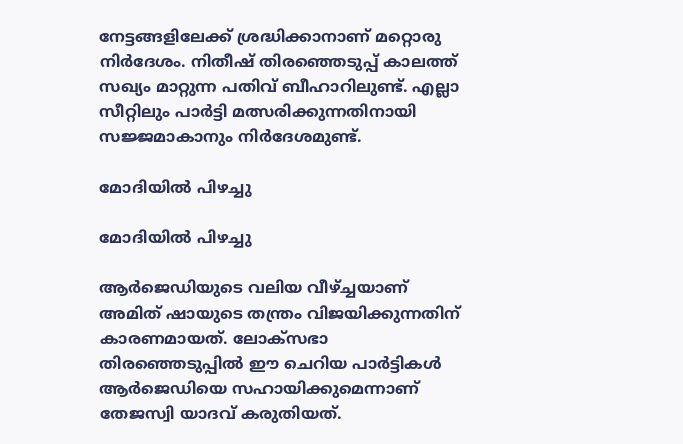നേട്ടങ്ങളിലേക്ക് ശ്രദ്ധിക്കാനാണ് മറ്റൊരു നിര്‍ദേശം. നിതീഷ് തിരഞ്ഞെടുപ്പ് കാലത്ത് സഖ്യം മാറ്റുന്ന പതിവ് ബീഹാറിലുണ്ട്. എല്ലാ സീറ്റിലും പാര്‍ട്ടി മത്സരിക്കുന്നതിനായി സജ്ജമാകാനും നിര്‍ദേശമുണ്ട്.

മോദിയില്‍ പിഴച്ചു

മോദിയില്‍ പിഴച്ചു

ആര്‍ജെഡിയുടെ വലിയ വീഴ്ച്ചയാണ് അമിത് ഷായുടെ തന്ത്രം വിജയിക്കുന്നതിന് കാരണമായത്. ലോക്‌സഭാ തിരഞ്ഞെടുപ്പില്‍ ഈ ചെറിയ പാര്‍ട്ടികള്‍ ആര്‍ജെഡിയെ സഹായിക്കുമെന്നാണ് തേജസ്വി യാദവ് കരുതിയത്.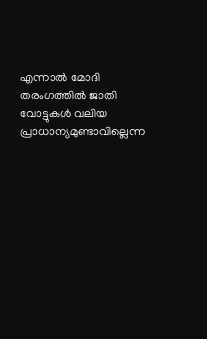എന്നാല്‍ മോദി തരംഗത്തില്‍ ജാതി വോട്ടുകള്‍ വലിയ പ്രാധാന്യമുണ്ടാവില്ലെന്ന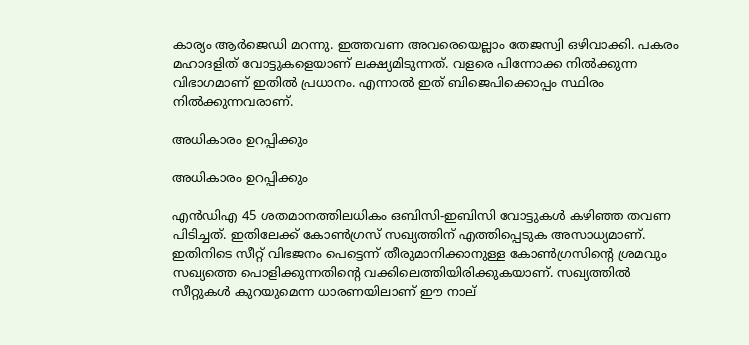കാര്യം ആര്‍ജെഡി മറന്നു. ഇത്തവണ അവരെയെല്ലാം തേജസ്വി ഒഴിവാക്കി. പകരം മഹാദളിത് വോട്ടുകളെയാണ് ലക്ഷ്യമിടുന്നത്. വളരെ പിന്നോക്ക നില്‍ക്കുന്ന വിഭാഗമാണ് ഇതില്‍ പ്രധാനം. എന്നാല്‍ ഇത് ബിജെപിക്കൊപ്പം സ്ഥിരം നില്‍ക്കുന്നവരാണ്.

അധികാരം ഉറപ്പിക്കും

അധികാരം ഉറപ്പിക്കും

എന്‍ഡിഎ 45 ശതമാനത്തിലധികം ഒബിസി-ഇബിസി വോട്ടുകള്‍ കഴിഞ്ഞ തവണ പിടിച്ചത്. ഇതിലേക്ക് കോണ്‍ഗ്രസ് സഖ്യത്തിന് എത്തിപ്പെടുക അസാധ്യമാണ്. ഇതിനിടെ സീറ്റ് വിഭജനം പെട്ടെന്ന് തീരുമാനിക്കാനുള്ള കോണ്‍ഗ്രസിന്റെ ശ്രമവും സഖ്യത്തെ പൊളിക്കുന്നതിന്റെ വക്കിലെത്തിയിരിക്കുകയാണ്. സഖ്യത്തില്‍ സീറ്റുകള്‍ കുറയുമെന്ന ധാരണയിലാണ് ഈ നാല്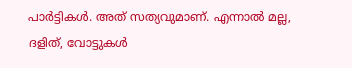പാര്‍ട്ടികള്‍. അത് സത്യവുമാണ്. എന്നാല്‍ മല്ല, ദളിത്, വോട്ടുകള്‍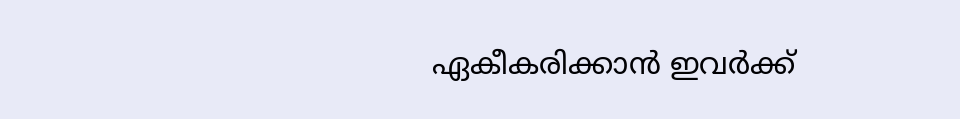ഏകീകരിക്കാന്‍ ഇവര്‍ക്ക്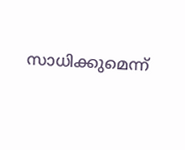സാധിക്കുമെന്ന്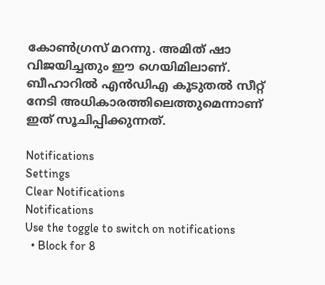കോണ്‍ഗ്രസ് മറന്നു. അമിത് ഷാ വിജയിച്ചതും ഈ ഗെയിമിലാണ്. ബീഹാറില്‍ എന്‍ഡിഎ കൂടുതല്‍ സീറ്റ് നേടി അധികാരത്തിലെത്തുമെന്നാണ് ഇത് സൂചിപ്പിക്കുന്നത്.

Notifications
Settings
Clear Notifications
Notifications
Use the toggle to switch on notifications
  • Block for 8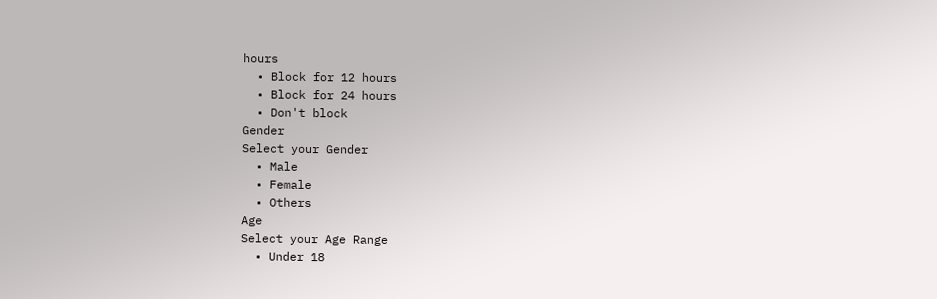hours
  • Block for 12 hours
  • Block for 24 hours
  • Don't block
Gender
Select your Gender
  • Male
  • Female
  • Others
Age
Select your Age Range
  • Under 18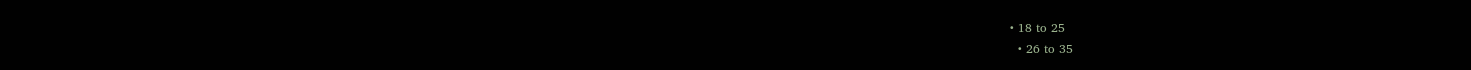• 18 to 25
  • 26 to 35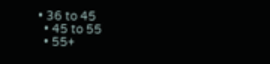• 36 to 45
  • 45 to 55
  • 55+